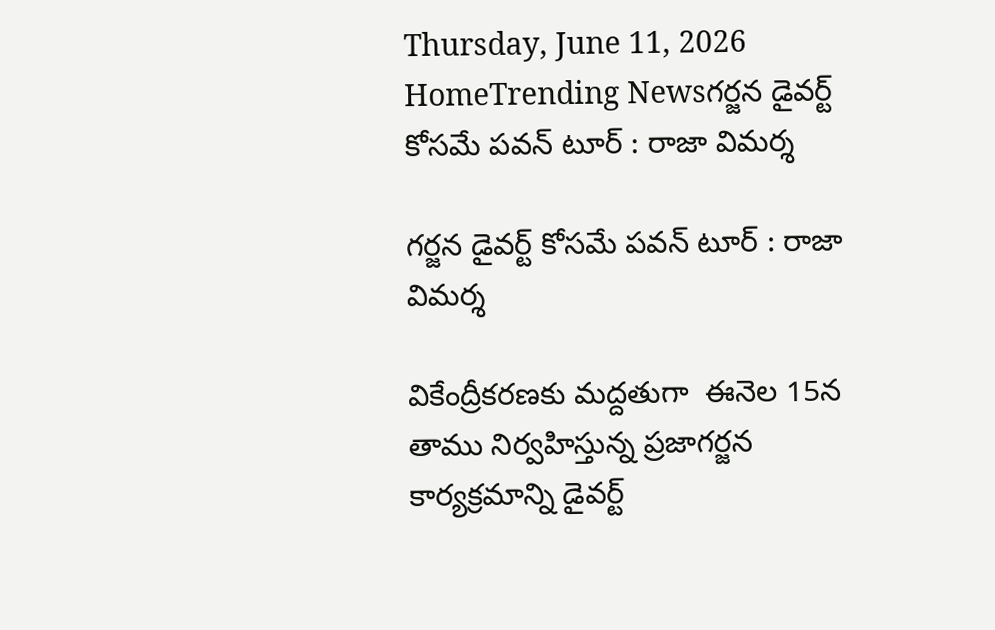Thursday, June 11, 2026
HomeTrending Newsగర్జన డైవర్ట్ కోసమే పవన్ టూర్ : రాజా విమర్శ

గర్జన డైవర్ట్ కోసమే పవన్ టూర్ : రాజా విమర్శ

వికేంద్రీకరణకు మద్దతుగా  ఈనెల 15న తాము నిర్వహిస్తున్న ప్రజాగర్జన  కార్యక్రమాన్ని డైవర్ట్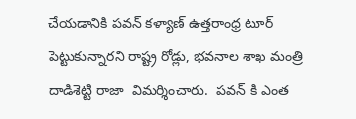చేయడానికి పవన్ కళ్యాణ్ ఉత్తరాంధ్ర టూర్ పెట్టుకున్నారని రాష్ట్ర రోడ్లు, భవనాల శాఖ మంత్రి దాడిశెట్టి రాజా  విమర్శించారు.  పవన్ కి ఎంత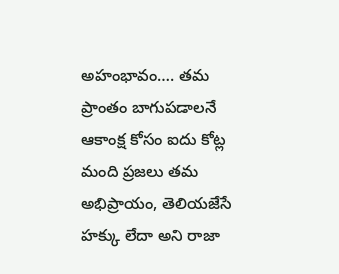అహంభావం…. తమ ప్రాంతం బాగుపడాలనే ఆకాంక్ష కోసం ఐదు కోట్ల మంది ప్రజలు తమ అభిప్రాయం, తెలియజేసే హక్కు లేదా అని రాజా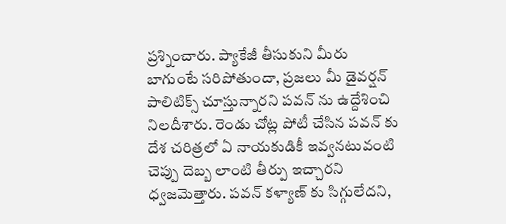ప్రశ్నించారు. ప్యాకేజీ తీసుకుని మీరు బాగుంటే సరిపోతుందా, ప్రజలు మీ డైవర్షన్ పాలిటిక్స్ చూస్తున్నారని పవన్ ను ఉద్దేశించి నిలదీశారు. రెండు చోట్ల పోటీ చేసిన పవన్ కు దేశ చరిత్రలో ఏ నాయకుడికీ ఇవ్వనటువంటి చెప్పు దెబ్బ లాంటి తీర్పు ఇచ్చారని ధ్వజమెత్తారు. పవన్ కళ్యాణ్ కు సిగ్గులేదని,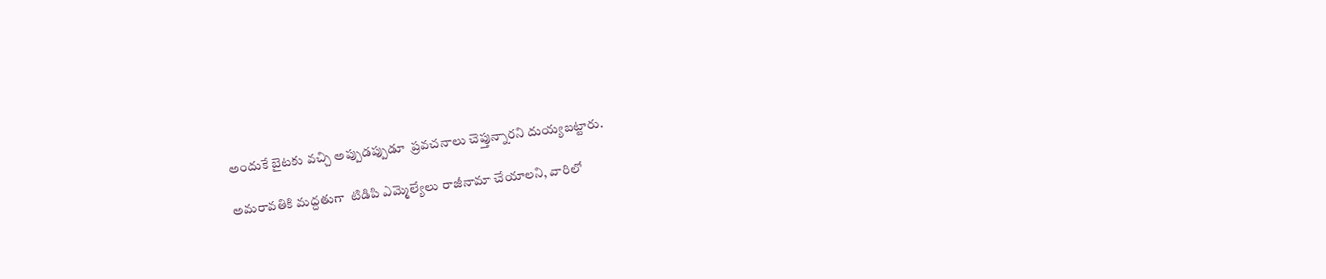అందుకే బైటకు వచ్చి అప్పుడప్పుడూ  ప్రవచనాలు చెప్తున్నారని దుయ్యబట్టారు.

అమరావతికి మద్దతుగా  టిడిపి ఎమ్మెల్యేలు రాజీనామా చేయాలని, వారిలో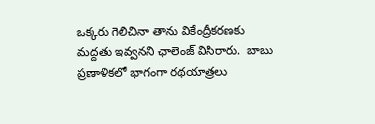ఒక్కరు గెలిచినా తాను వికేంద్రీకరణకు మద్దతు ఇవ్వనని ఛాలెంజ్ విసిరారు.  బాబు ప్రణాళికలో భాగంగా రథయాత్రలు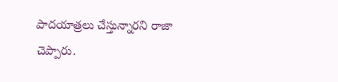పాదయాత్రలు చేస్తున్నారని రాజా చెప్పారు.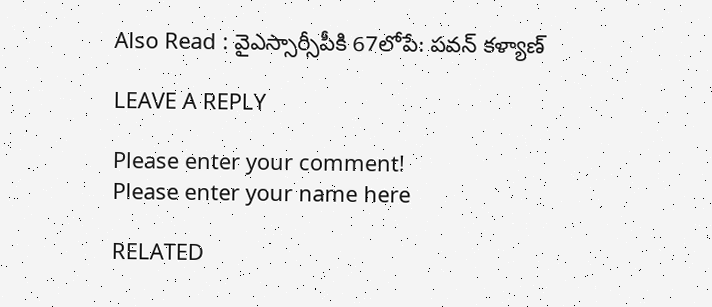Also Read : వైఎస్సార్సీపీకి 67లోపే: పవన్ కళ్యాణ్

LEAVE A REPLY

Please enter your comment!
Please enter your name here

RELATED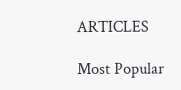ARTICLES

Most Popular